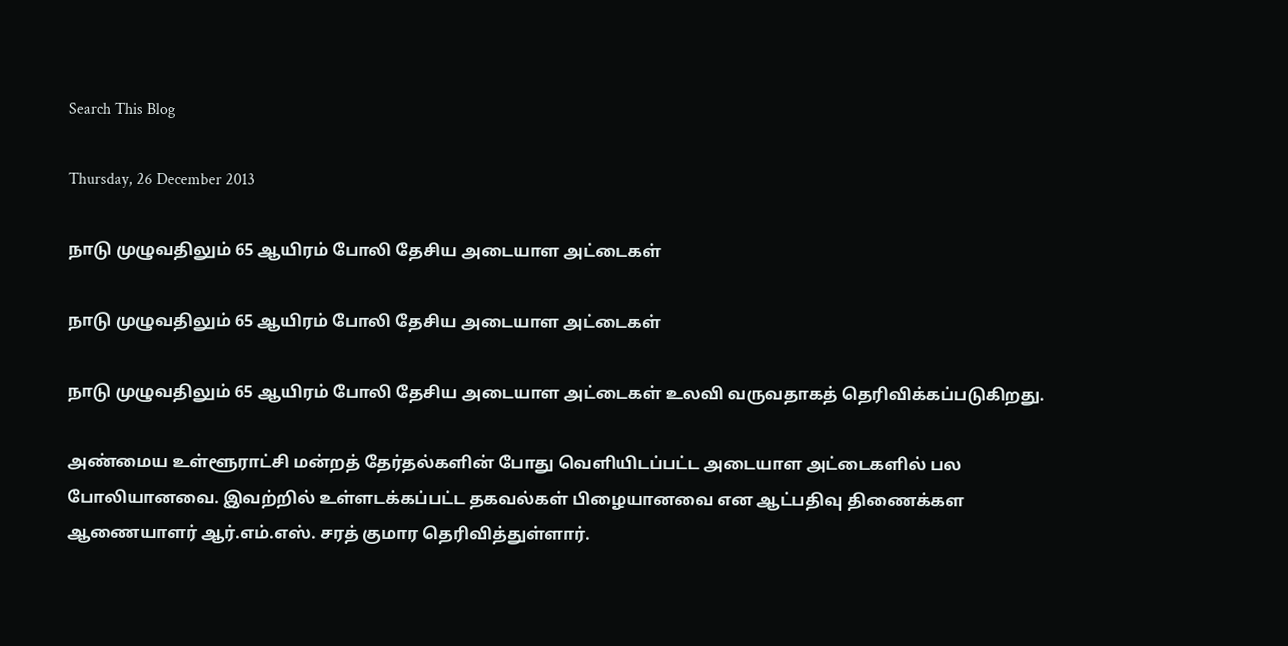Search This Blog

Thursday, 26 December 2013

நாடு முழுவதிலும் 65 ஆயிரம் போலி தேசிய அடையாள அட்டைகள்

நாடு முழுவதிலும் 65 ஆயிரம் போலி தேசிய அடையாள அட்டைகள்

நாடு முழுவதிலும் 65 ஆயிரம் போலி தேசிய அடையாள அட்டைகள் உலவி வருவதாகத் தெரிவிக்கப்படுகிறது.

அண்மைய உள்ளூராட்சி மன்றத் தேர்தல்களின் போது வெளியிடப்பட்ட அடையாள அட்டைகளில் பல போலியானவை. இவற்றில் உள்ளடக்கப்பட்ட தகவல்கள் பிழையானவை என ஆட்பதிவு திணைக்கள ஆணையாளர் ஆர்.எம்.எஸ். சரத் குமார தெரிவித்துள்ளார்.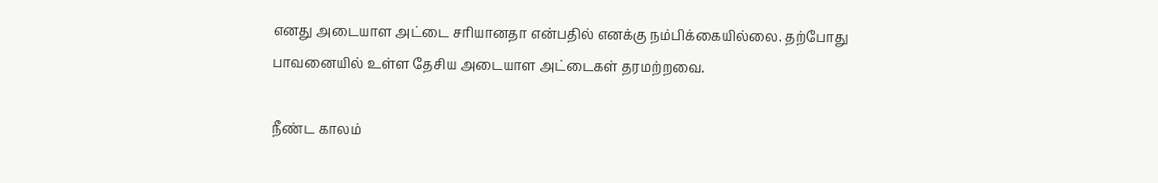எனது அடையாள அட்டை சரியானதா என்பதில் எனக்கு நம்பிக்கையில்லை. தற்போது பாவனையில் உள்ள தேசிய அடையாள அட்டைகள் தரமற்றவை.

நீண்ட காலம்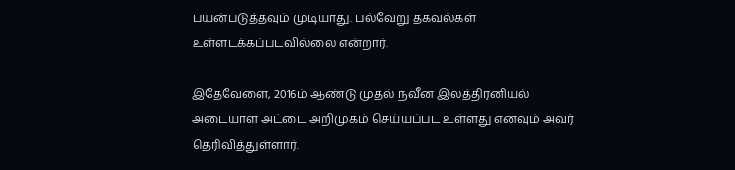பயன்படுத்தவும் முடியாது. பல்வேறு தகவல்கள் உள்ளடக்கப்படவில்லை என்றார்.

இதேவேளை, 2016ம் ஆண்டு முதல் நவீன இலத்திரனியல் அடையாள அட்டை அறிமுகம் செய்யப்பட உள்ளது எனவும் அவர் தெரிவித்துள்ளார்.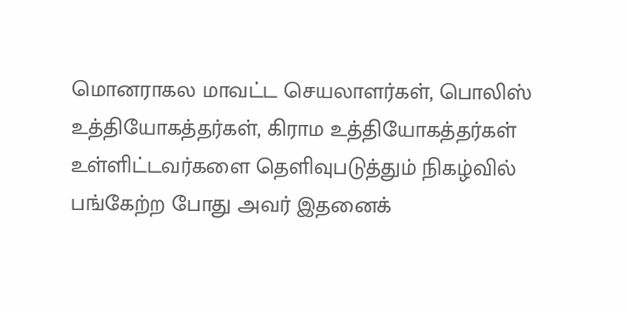மொனராகல மாவட்ட செயலாளர்கள், பொலிஸ் உத்தியோகத்தர்கள், கிராம உத்தியோகத்தர்கள் உள்ளிட்டவர்களை தெளிவுபடுத்தும் நிகழ்வில் பங்கேற்ற போது அவர் இதனைக்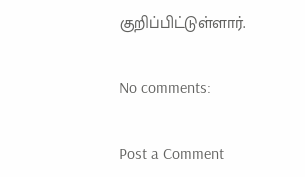குறிப்பிட்டுள்ளார்.

No comments:

Post a Comment